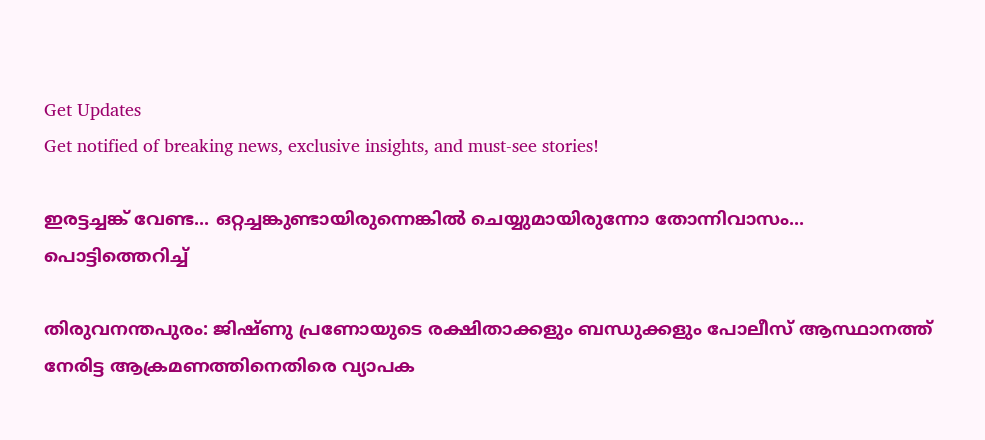Get Updates
Get notified of breaking news, exclusive insights, and must-see stories!

ഇരട്ടച്ചങ്ക് വേണ്ട... ഒറ്റച്ചങ്കുണ്ടായിരുന്നെങ്കില്‍ ചെയ്യുമായിരുന്നോ തോന്നിവാസം... പൊട്ടിത്തെറിച്ച്

തിരുവനന്തപുരം: ജിഷ്ണു പ്രണോയുടെ രക്ഷിതാക്കളും ബന്ധുക്കളും പോലീസ് ആസ്ഥാനത്ത് നേരിട്ട ആക്രമണത്തിനെതിരെ വ്യാപക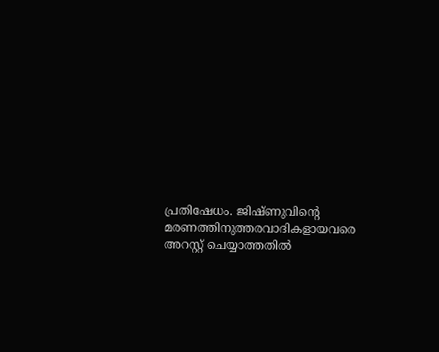പ്രതിഷേധം. ജിഷ്ണുവിന്റെ മരണത്തിനുത്തരവാദികളായവരെ അറസ്റ്റ് ചെയ്യാത്തതില്‍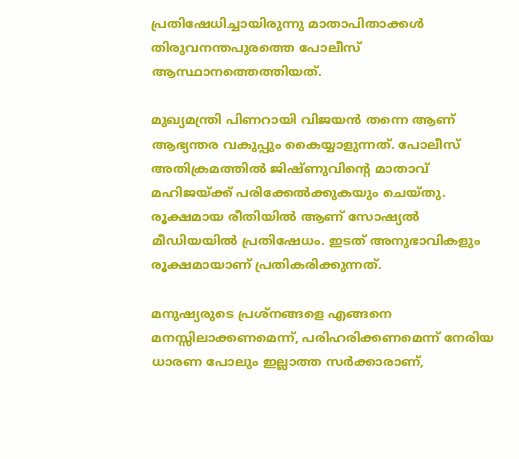പ്രതിഷേധിച്ചായിരുന്നു മാതാപിതാക്കള്‍ തിരുവനന്തപുരത്തെ പോലീസ് ആസ്ഥാനത്തെത്തിയത്.

മുഖ്യമന്ത്രി പിണറായി വിജയന്‍ തന്നെ ആണ് ആഭ്യന്തര വകുപ്പും കൈയ്യാളുന്നത്. പോലീസ് അതിക്രമത്തില്‍ ജിഷ്ണുവിന്റെ മാതാവ് മഹിജയ്ക്ക് പരിക്കേല്‍ക്കുകയും ചെയ്തു. രൂക്ഷമായ രീതിയില്‍ ആണ് സോഷ്യല്‍ മീഡിയയില്‍ പ്രതിഷേധം. ഇടത് അനുഭാവികളും രൂക്ഷമായാണ് പ്രതികരിക്കുന്നത്.

മനുഷ്യരുടെ പ്രശ്‌നങ്ങളെ എങ്ങനെ മനസ്സിലാക്കണമെന്ന്, പരിഹരിക്കണമെന്ന് നേരിയ ധാരണ പോലും ഇല്ലാത്ത സര്‍ക്കാരാണ്,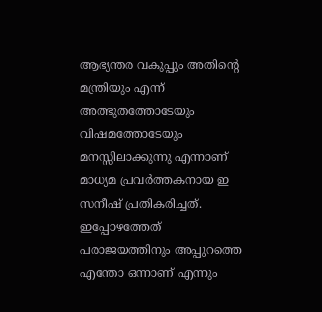ആഭ്യന്തര വകുപ്പും അതിന്റെ മന്ത്രിയും എന്ന് അത്ഭുതത്തോടേയും വിഷമത്തോടേയും മനസ്സിലാക്കുന്നു എന്നാണ് മാധ്യമ പ്രവര്‍ത്തകനായ ഇ സനീഷ് പ്രതികരിച്ചത്. ഇപ്പോഴത്തേത് പരാജയത്തിനും അപ്പുറത്തെ എന്തോ ഒന്നാണ് എന്നും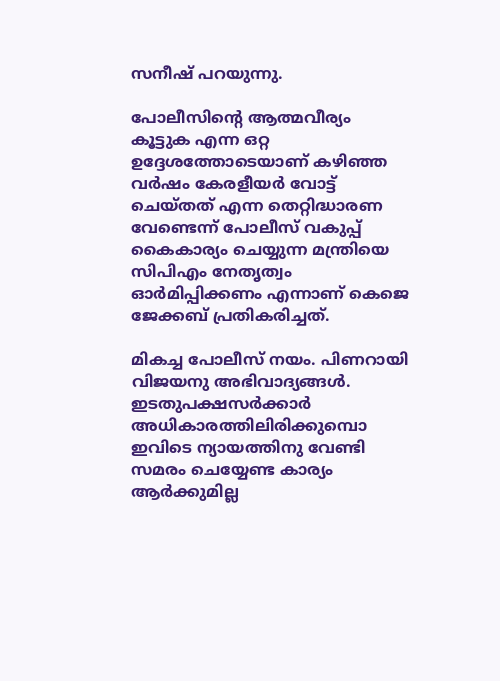സനീഷ് പറയുന്നു.

പോലീസിന്റെ ആത്മവീര്യം കൂട്ടുക എന്ന ഒറ്റ ഉദ്ദേശത്തോടെയാണ് കഴിഞ്ഞ വര്‍ഷം കേരളീയര്‍ വോട്ട് ചെയ്തത് എന്ന തെറ്റിദ്ധാരണ വേണ്ടെന്ന് പോലീസ് വകുപ്പ് കൈകാര്യം ചെയ്യുന്ന മന്ത്രിയെ സിപിഎം നേതൃത്വം ഓര്‍മിപ്പിക്കണം എന്നാണ് കെജെ ജേക്കബ് പ്രതികരിച്ചത്.

മികച്ച പോലീസ് നയം. പിണറായി വിജയനു അഭിവാദ്യങ്ങൾ. ഇടതുപക്ഷസർക്കാർ അധികാരത്തിലിരിക്കുമ്പൊ ഇവിടെ ന്യായത്തിനു വേണ്ടി സമരം ചെയ്യേണ്ട കാര്യം ആർക്കുമില്ല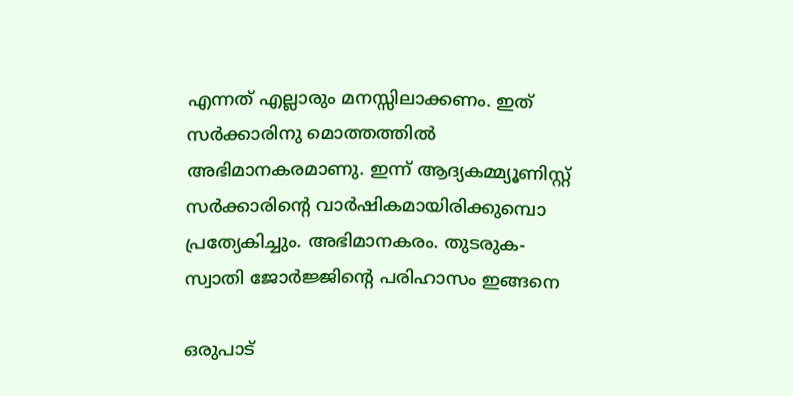എന്നത് എല്ലാരും മനസ്സിലാക്കണം. ഇത് സർക്കാരിനു മൊത്തത്തിൽ അഭിമാനകരമാണു. ഇന്ന് ആദ്യകമ്മ്യൂണിസ്റ്റ് സർക്കാരിന്റെ വാർഷികമായിരിക്കുമ്പൊ പ്രത്യേകിച്ചും. അഭിമാനകരം. തുടരുക- സ്വാതി ജോർജ്ജിന്റെ പരിഹാസം ഇങ്ങനെ

ഒരുപാട്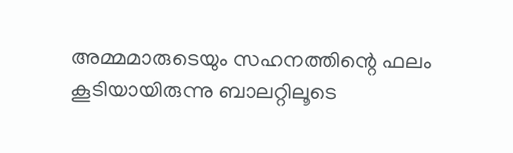അമ്മമാരുടെയും സഹനത്തിന്റെ ഫലം കൂടിയായിരുന്നു ബാലറ്റിലൂടെ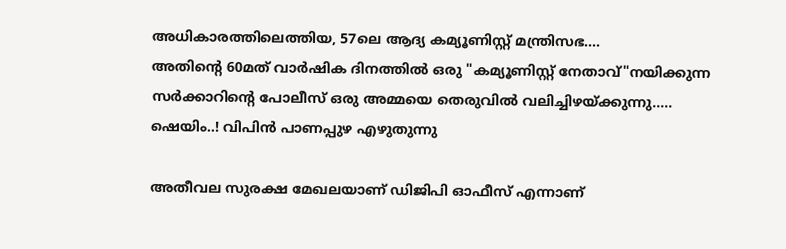അധികാരത്തിലെത്തിയ, 57ലെ ആദ്യ കമ്യൂണിസ്റ്റ് മന്ത്രിസഭ....
അതിന്റെ 60മത് വാർഷിക ദിനത്തിൽ ഒരു "കമ്യൂണിസ്റ്റ് നേതാവ്"നയിക്കുന്ന സർക്കാറിന്റെ പോലീസ് ഒരു അമ്മയെ തെരുവിൽ വലിച്ചിഴയ്ക്കുന്നു.....
ഷെയിം..! വിപിൻ പാണപ്പുഴ എഴുതുന്നു

അതീവല സുരക്ഷ മേഖലയാണ് ഡിജിപി ഓഫീസ് എന്നാണ്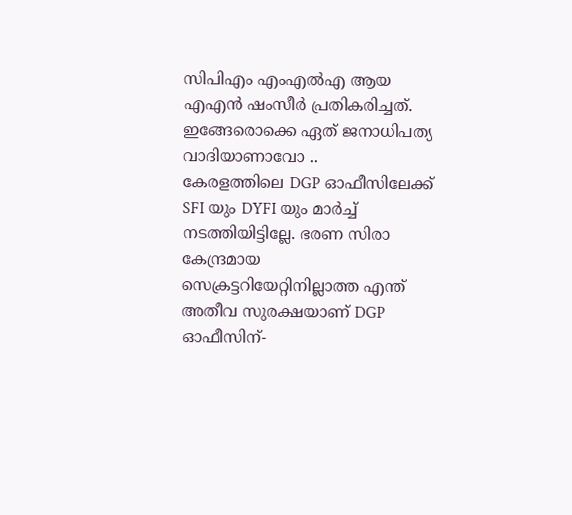സിപിഎം എംഎൽഎ ആയ എഎൻ ഷംസീ‍ർ പ്രതികരിച്ചത്. ഇങ്ങേരൊക്കെ ഏത് ജനാധിപത്യ വാദിയാണാവോ ..
കേരളത്തിലെ DGP ഓഫീസിലേക്ക് SFI യും DYFI യും മാർച്ച് നടത്തിയിട്ടില്ലേ. ഭരണ സിരാ കേന്ദ്രമായ സെക്രട്ടറിയേറ്റിനില്ലാത്ത എന്ത് അതീവ സുരക്ഷയാണ് DGP ഓഫീസിന്-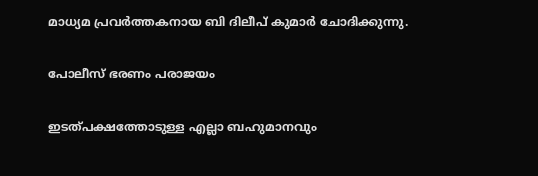മാധ്യമ പ്രവർത്തകനായ ബി ദിലീപ് കുമാർ ചോദിക്കുന്നു.

പോലീസ് ഭരണം പരാജയം

ഇടത്പക്ഷത്തോടുള്ള എല്ലാ ബഹുമാനവും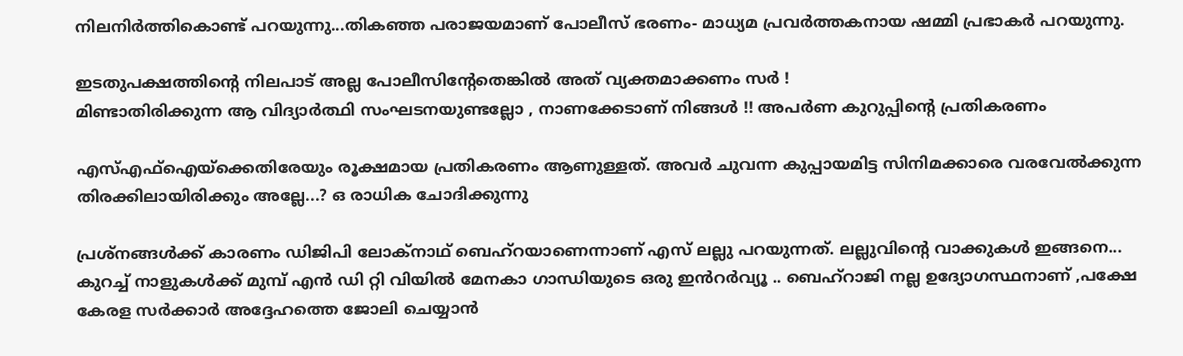നിലനിർത്തികൊണ്ട് പറയുന്നു...തികഞ്ഞ പരാജയമാണ് പോലീസ് ഭരണം- മാധ്യമ പ്രവർത്തകനായ ഷമ്മി പ്രഭാകർ പറയുന്നു.

ഇടതുപക്ഷത്തിന്റെ നിലപാട് അല്ല പോലീസിന്റേതെങ്കിൽ അത് വ്യക്തമാക്കണം സർ !
മിണ്ടാതിരിക്കുന്ന ആ വിദ്യാർത്ഥി സംഘടനയുണ്ടല്ലോ , നാണക്കേടാണ് നിങ്ങൾ !! അപർണ കുറുപ്പിന്റെ പ്രതികരണം

എസ്എഫ്ഐയ്ക്കെതിരേയും രൂക്ഷമായ പ്രതികരണം ആണുള്ളത്. അവർ ചുവന്ന കുപ്പായമിട്ട സിനിമക്കാരെ വരവേൽക്കുന്ന തിരക്കിലായിരിക്കും അല്ലേ...? ഒ രാധിക ചോദിക്കുന്നു

പ്രശ്നങ്ങൾക്ക് കാരണം ഡിജിപി ലോക്നാഥ് ബെഹ്റയാണെന്നാണ് എസ് ലല്ലു പറയുന്നത്. ലല്ലുവിന്റെ വാക്കുകൾ ഇങ്ങനെ...
കുറച്ച് നാളുകൾക്ക് മുമ്പ് എൻ ഡി റ്റി വിയിൽ മേനകാ ഗാന്ധിയുടെ ഒരു ഇൻറർവ്യൂ .. ബെഹ്റാജി നല്ല ഉദ്യോഗസ്ഥനാണ് ,പക്ഷേ കേരള സർക്കാർ അദ്ദേഹത്തെ ജോലി ചെയ്യാൻ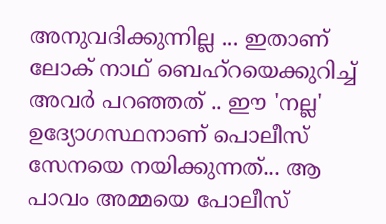അനുവദിക്കുന്നില്ല ... ഇതാണ് ലോക് നാഥ് ബെഹ്റയെക്കുറിച്ച് അവർ പറഞ്ഞത് .. ഈ 'നല്ല' ഉദ്യോഗസ്ഥനാണ് പൊലീസ് സേനയെ നയിക്കുന്നത്... ആ പാവം അമ്മയെ പോലീസ്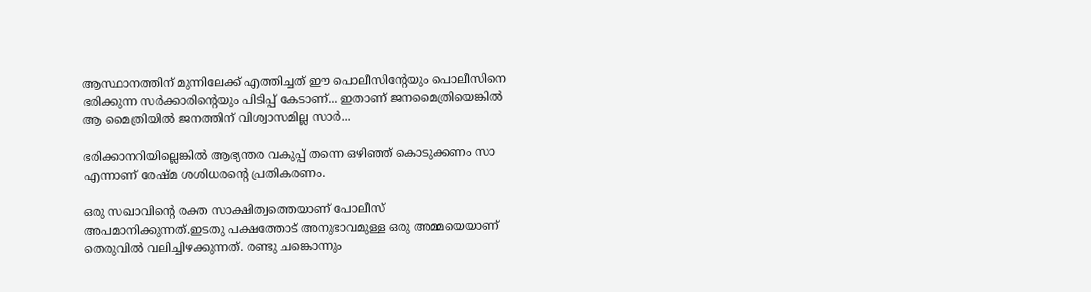ആസ്ഥാനത്തിന് മുന്നിലേക്ക് എത്തിച്ചത് ഈ പൊലീസിന്റേയും പൊലീസിനെ ഭരിക്കുന്ന സർക്കാരിന്റെയും പിടിപ്പ് കേടാണ്... ഇതാണ് ജനമൈത്രിയെങ്കിൽ ആ മൈത്രിയിൽ ജനത്തിന് വിശ്വാസമില്ല സാർ...

ഭരിക്കാനറിയില്ലെങ്കിൽ ആഭ്യന്തര വകുപ്പ് തന്നെ ഒഴിഞ്ഞ് കൊടുക്കണം സാ‍ എന്നാണ് രേഷ്മ ശശിധരന്റെ പ്രതികരണം.

ഒരു സഖാവിന്റെ രക്ത സാക്ഷിത്വത്തെയാണ് പോലീസ് അപമാനിക്കുന്നത്.ഇടതു പക്ഷത്തോട് അനുഭാവമുള്ള ഒരു അമ്മയെയാണ് തെരുവിൽ വലിച്ചിഴക്കുന്നത്. രണ്ടു ചങ്കൊന്നും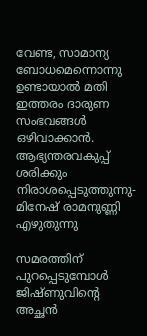വേണ്ട, സാമാന്യ ബോധമെന്നൊന്നു ഉണ്ടായാൽ മതി ഇത്തരം ദാരുണ സംഭവങ്ങൾ ഒഴിവാക്കാൻ.
ആഭ്യന്തരവകുപ്പ് ശരിക്കും നിരാശപ്പെടുത്തുന്നു- മിനേഷ് രാമനുണ്ണി എഴുതുന്നു

സമരത്തിന് പുറപ്പെടുമ്പോൾ ജിഷ്ണുവിന്റെ അച്ഛൻ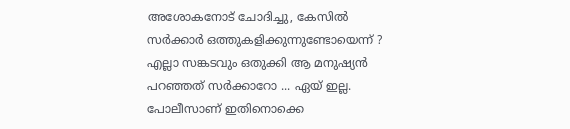അശോകനോട് ചോദിച്ചു, കേസിൽ സർക്കാർ ഒത്തുകളിക്കുന്നുണ്ടോയെന്ന് ? എല്ലാ സങ്കടവും ഒതുക്കി ആ മനുഷ്യൻ പറഞ്ഞത് സർക്കാറോ ... ഏയ് ഇല്ല. പോലീസാണ് ഇതിനൊക്കെ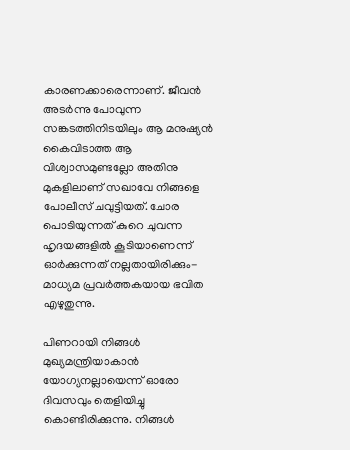കാരണക്കാരെന്നാണ്. ജീവൻ അടർന്നു പോവുന്ന സങ്കടത്തിനിടയിലും ആ മനുഷ്യൻ കൈവിടാത്ത ആ വിശ്വാസമുണ്ടല്ലോ അതിനു മുകളിലാണ് സഖാവേ നിങ്ങളെ പോലീസ് ചവുട്ടിയത്. ചോര പൊടിയുന്നത് കുറെ ചുവന്ന ഹൃദയങ്ങളിൽ കൂടിയാണെന്ന് ഓർക്കുന്നത് നല്ലതായിരിക്കും- മാധ്യമ പ്രവ‍ർത്തകയായ ഭവിത എഴുതുന്നു.

പിണറായി നിങ്ങൾ മുഖ്യമന്ത്രിയാകാൻ യോഗ്യനല്ലായെന്ന് ഓരോ ദിവസവും തെളിയിച്ചു കൊണ്ടിരിക്കുന്നു. നിങ്ങൾ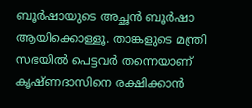ബൂർഷായുടെ അച്ഛൻ ബൂർഷാ ആയിക്കൊള്ളൂ. താങ്കളുടെ മന്ത്രി സഭയിൽ പെട്ടവർ തന്നെയാണ് കൃഷ്ണദാസിനെ രക്ഷിക്കാൻ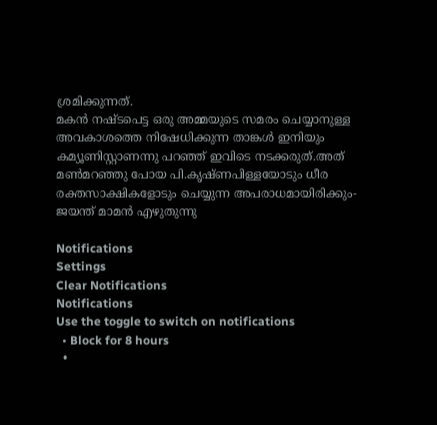ശ്രമിക്കുന്നത്.
മകൻ നഷ്ടപെട്ട ഒരു അമ്മയുടെ സമരം ചെയ്യാനുള്ള അവകാശത്തെ നിഷേധിക്കുന്ന താങ്കൾ ഇനിയും കമ്യൂണിസ്റ്റാണന്നു പറഞ്ഞ് ഇവിടെ നടക്കരുത്.അത് മൺമറഞ്ഞു പോയ പി.കൃഷ്ണപിള്ളയോടും ധീര രക്തസാക്ഷികളോടും ചെയ്യുന്ന അപരാധമായിരിക്കും- ജയന്ത് മാമൻ എഴുതുന്നു

Notifications
Settings
Clear Notifications
Notifications
Use the toggle to switch on notifications
  • Block for 8 hours
  •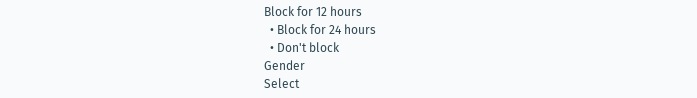Block for 12 hours
  • Block for 24 hours
  • Don't block
Gender
Select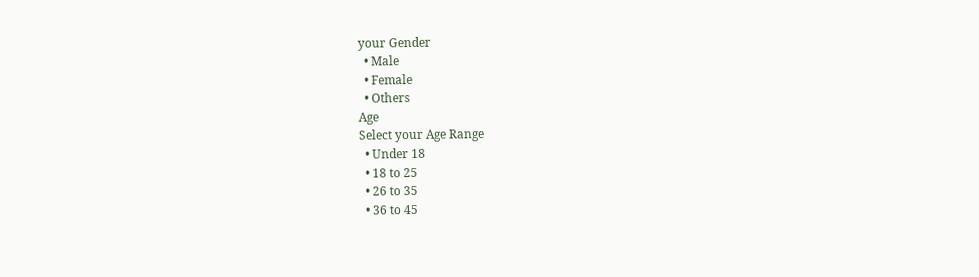your Gender
  • Male
  • Female
  • Others
Age
Select your Age Range
  • Under 18
  • 18 to 25
  • 26 to 35
  • 36 to 45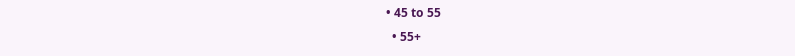• 45 to 55
  • 55+